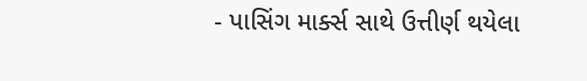- પાસિંગ માર્ક્સ સાથે ઉત્તીર્ણ થયેલા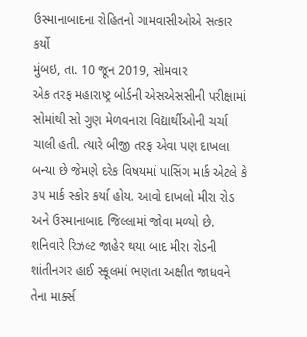ઉસ્માનાબાદના રોહિતનો ગામવાસીઓએ સત્કાર કર્યો
મુંબઇ, તા. 10 જૂન 2019, સોમવાર
એક તરફ મહારાષ્ટ્ર બોર્ડની એસએસસીની પરીક્ષામાં સોમાંથી સો ગુણ મેળવનારા વિદ્યાર્થીઓની ચર્ચા ચાલી હતી. ત્યારે બીજી તરફ એવા પણ દાખલા બન્યા છે જેમણે દરેક વિષયમાં પાસિંગ માર્ક એટલે કે ૩૫ માર્ક સ્કોર કર્યા હોય. આવો દાખલો મીરા રોડ અને ઉસ્માનાબાદ જિલ્લામાં જોવા મળ્યો છે.
શનિવારે રિઝલ્ટ જાહેર થયા બાદ મીરા રોડની શાંતીનગર હાઈ સ્કૂલમાં ભણતા અક્ષીત જાધવને તેના માર્ક્સ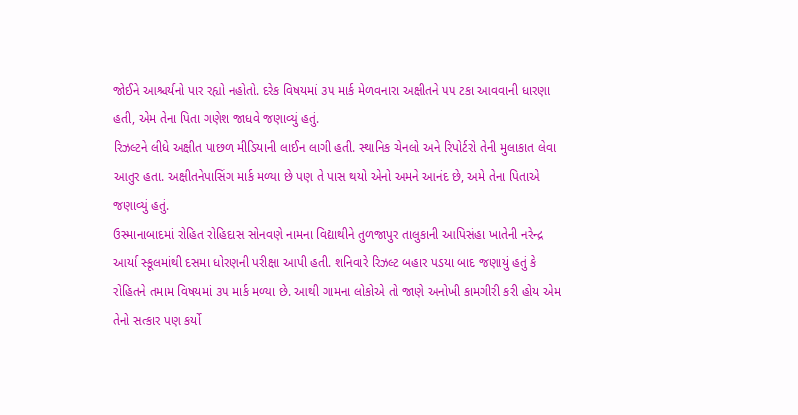જોઈને આશ્ચર્યનો પાર રહ્યો નહોતો. દરેક વિષયમાં ૩૫ માર્ક મેળવનારા અક્ષીતને ૫૫ ટકા આવવાની ધારણા હતી, એમ તેના પિતા ગણેશ જાધવે જણાવ્યું હતું.
રિઝલ્ટને લીધે અક્ષીત પાછળ મીડિયાની લાઈન લાગી હતી. સ્થાનિક ચેનલો અને રિપોર્ટરો તેની મુલાકાત લેવા આતુર હતા. અક્ષીતનેપાસિંગ માર્ક મળ્યા છે પણ તે પાસ થયો એનો અમને આનંદ છે, અમે તેના પિતાએ જણાવ્યું હતું.
ઉસ્માનાબાદમાં રોહિત રોહિદાસ સોનવણે નામના વિદ્યાથીને તુળજાપુર તાલુકાની આપિસંહા ખાતેની નરેન્દ્ર આર્યા સ્કૂલમાંથી દસમા ધોરણની પરીક્ષા આપી હતી. શનિવારે રિઝલ્ટ બહાર પડયા બાદ જણાયું હતું કે રોહિતને તમામ વિષયમાં ૩૫ માર્ક મળ્યા છે. આથી ગામના લોકોએ તો જાણે અનોખી કામગીરી કરી હોય એમ તેનો સત્કાર પણ કર્યો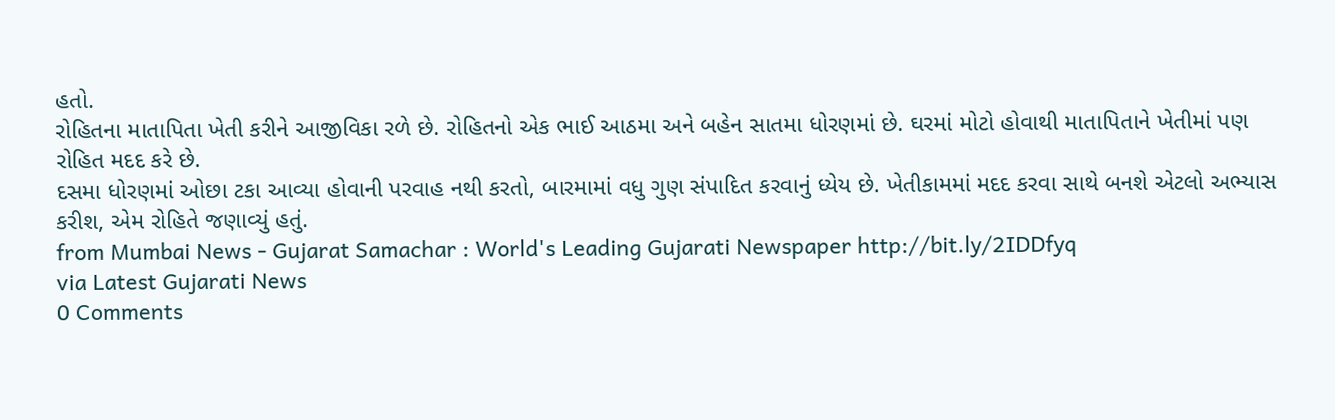હતો.
રોહિતના માતાપિતા ખેતી કરીને આજીવિકા રળે છે. રોહિતનો એક ભાઈ આઠમા અને બહેન સાતમા ધોરણમાં છે. ઘરમાં મોટો હોવાથી માતાપિતાને ખેતીમાં પણ રોહિત મદદ કરે છે.
દસમા ધોરણમાં ઓછા ટકા આવ્યા હોવાની પરવાહ નથી કરતો, બારમામાં વધુ ગુણ સંપાદિત કરવાનું ધ્યેય છે. ખેતીકામમાં મદદ કરવા સાથે બનશે એટલો અભ્યાસ કરીશ, એમ રોહિતે જણાવ્યું હતું.
from Mumbai News - Gujarat Samachar : World's Leading Gujarati Newspaper http://bit.ly/2IDDfyq
via Latest Gujarati News
0 Comments